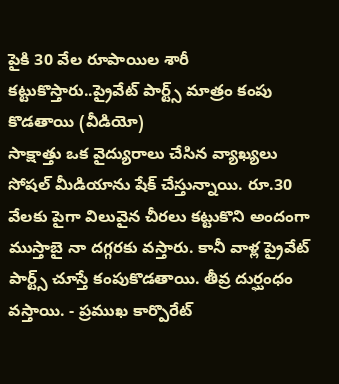పైకి 30 వేల రూపాయిల శారీ కట్టుకొస్తారు..ప్రైవేట్ పార్ట్స్ మాత్రం కంపు కొడతాయి (వీడియో)
సాక్షాత్తు ఒక వైద్యురాలు చేసిన వ్యాఖ్యలు సోషల్ మీడియాను షేక్ చేస్తున్నాయి. రూ.30 వేలకు పైగా విలువైన చీరలు కట్టుకొని అందంగా ముస్తాబై నా దగ్గరకు వస్తారు. కానీ వాళ్ల ప్రైవేట్ పార్ట్స్ చూస్తే కంపుకొడతాయి. తీవ్ర దుర్ఘంధం వస్తాయి. - ప్రముఖ కార్పొరేట్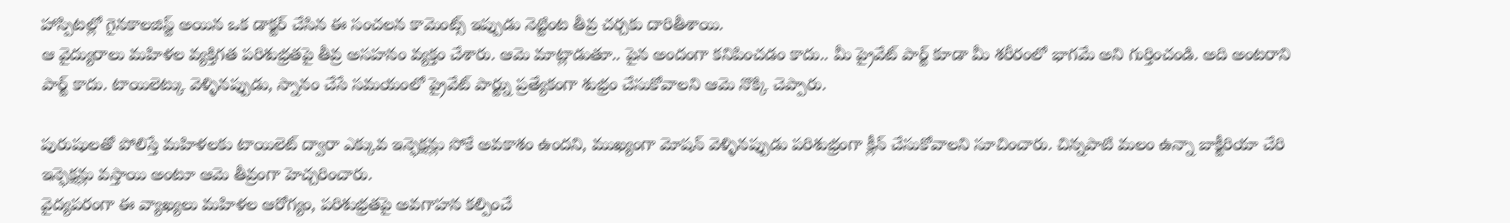హాస్పిటల్లో గైనకాలజిస్ట్ అయిన ఒక డాక్టర్ చేసిన ఈ సంచలన కామెంట్స్ ఇప్పుడు నెట్టింట తీవ్ర చర్చకు దారితీశాయి.
ఆ వైద్యురాలు మహిళల వ్యక్తిగత పరిశుభ్రతపై తీవ్ర అసహనం వ్యక్తం చేశారు. ఆమె మాట్లాడుతూ.. పైన అందంగా కనిపించడం కాదు.. మీ ప్రైవేట్ పార్ట్ కూడా మీ శరీరంలో భాగమే అని గుర్తించండి. అది అంటరాని పార్ట్ కాదు. టాయిలెట్కు వెళ్ళినప్పుడు, స్నానం చేసే సమయంలో ప్రైవేట్ పార్ట్ను ప్రత్యేకంగా శుభ్రం చేసుకోవాలని ఆమె నొక్కి చెప్పారు.

పురుషులతో పోలిస్తే మహిళలకు టాయిలెట్ ద్వారా ఎక్కువ ఇన్ఫెక్షన్లు సోకే అవకాశం ఉందని, ముఖ్యంగా మోషన్ వెళ్ళినప్పుడు పరిశుభ్రంగా క్లీన్ చేసుకోవాలని సూచించారు. చిన్నపాటి మలం ఉన్నా బాక్టీరియా చేరి ఇన్ఫెక్షన్లు వస్తాయి అంటూ ఆమె తీవ్రంగా హెచ్చరించారు.
వైద్యపరంగా ఈ వ్యాఖ్యలు మహిళల ఆరోగ్యం, పరిశుభ్రతపై అవగాహన కల్పించే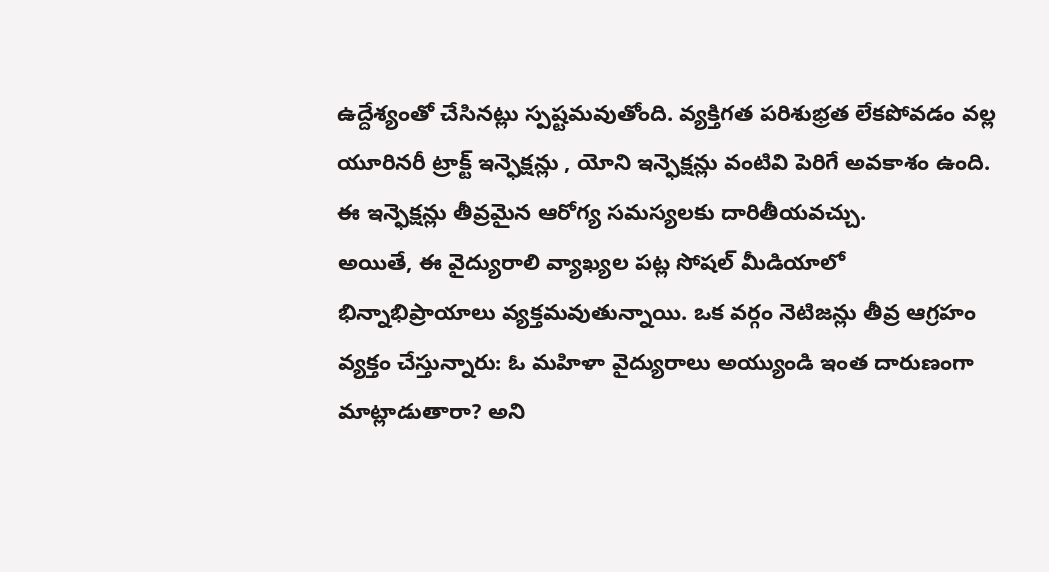ఉద్దేశ్యంతో చేసినట్లు స్పష్టమవుతోంది. వ్యక్తిగత పరిశుభ్రత లేకపోవడం వల్ల యూరినరీ ట్రాక్ట్ ఇన్ఫెక్షన్లు , యోని ఇన్ఫెక్షన్లు వంటివి పెరిగే అవకాశం ఉంది. ఈ ఇన్ఫెక్షన్లు తీవ్రమైన ఆరోగ్య సమస్యలకు దారితీయవచ్చు.
అయితే, ఈ వైద్యురాలి వ్యాఖ్యల పట్ల సోషల్ మీడియాలో భిన్నాభిప్రాయాలు వ్యక్తమవుతున్నాయి. ఒక వర్గం నెటిజన్లు తీవ్ర ఆగ్రహం వ్యక్తం చేస్తున్నారు: ఓ మహిళా వైద్యురాలు అయ్యుండి ఇంత దారుణంగా మాట్లాడుతారా? అని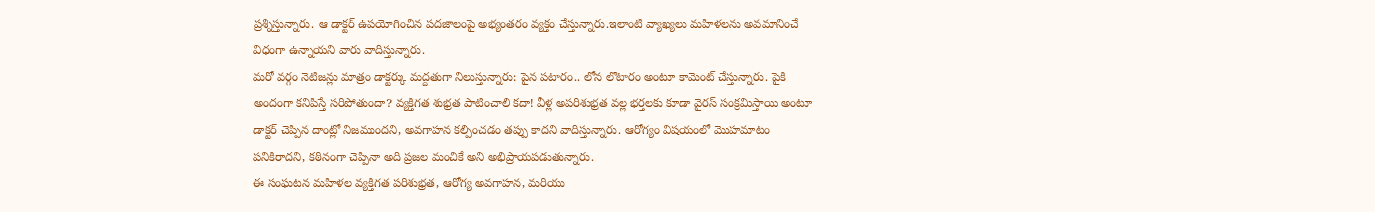ప్రశ్నిస్తున్నారు. ఆ డాక్టర్ ఉపయోగించిన పదజాలంపై అభ్యంతరం వ్యక్తం చేస్తున్నారు.ఇలాంటి వ్యాఖ్యలు మహిళలను అవమానించే విధంగా ఉన్నాయని వారు వాదిస్తున్నారు.
మరో వర్గం నెటిజన్లు మాత్రం డాక్టర్కు మద్దతుగా నిలుస్తున్నారు: పైన పటారం.. లోన లొటారం అంటూ కామెంట్ చేస్తున్నారు. పైకి అందంగా కనిపిస్తే సరిపోతుందా? వ్యక్తిగత శుభ్రత పాటించాలి కదా! వీళ్ల అపరిశుభ్రత వల్ల భర్తలకు కూడా వైరస్ సంక్రమిస్తాయి అంటూ డాక్టర్ చెప్పిన దాంట్లో నిజముందని, అవగాహన కల్పించడం తప్పు కాదని వాదిస్తున్నారు. ఆరోగ్యం విషయంలో మొహమాటం పనికిరాదని, కఠినంగా చెప్పినా అది ప్రజల మంచికే అని అభిప్రాయపడుతున్నారు.
ఈ సంఘటన మహిళల వ్యక్తిగత పరిశుభ్రత, ఆరోగ్య అవగాహన, మరియు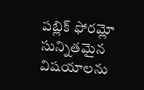పబ్లిక్ ఫోరమ్లో సున్నితమైన విషయాలను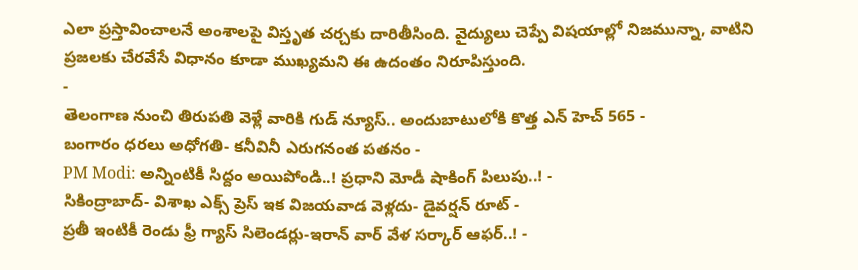ఎలా ప్రస్తావించాలనే అంశాలపై విస్తృత చర్చకు దారితీసింది. వైద్యులు చెప్పే విషయాల్లో నిజమున్నా, వాటిని ప్రజలకు చేరవేసే విధానం కూడా ముఖ్యమని ఈ ఉదంతం నిరూపిస్తుంది.
-
తెలంగాణ నుంచి తిరుపతి వెళ్లే వారికి గుడ్ న్యూస్.. అందుబాటులోకి కొత్త ఎన్ హెచ్ 565 -
బంగారం ధరలు అధోగతి- కనీవినీ ఎరుగనంత పతనం -
PM Modi: అన్నింటికీ సిద్దం అయిపోండి..! ప్రధాని మోడీ షాకింగ్ పిలుపు..! -
సికింద్రాబాద్- విశాఖ ఎక్స్ ప్రెస్ ఇక విజయవాడ వెళ్లదు- డైవర్షన్ రూట్ -
ప్రతీ ఇంటికీ రెండు ఫ్రీ గ్యాస్ సిలెండర్లు-ఇరాన్ వార్ వేళ సర్కార్ ఆఫర్..! -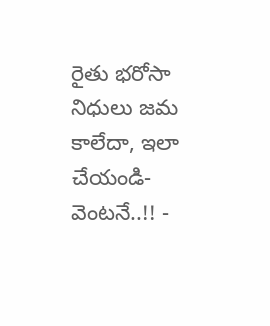రైతు భరోసా నిధులు జమ కాలేదా, ఇలా చేయండి- వెంటనే..!! -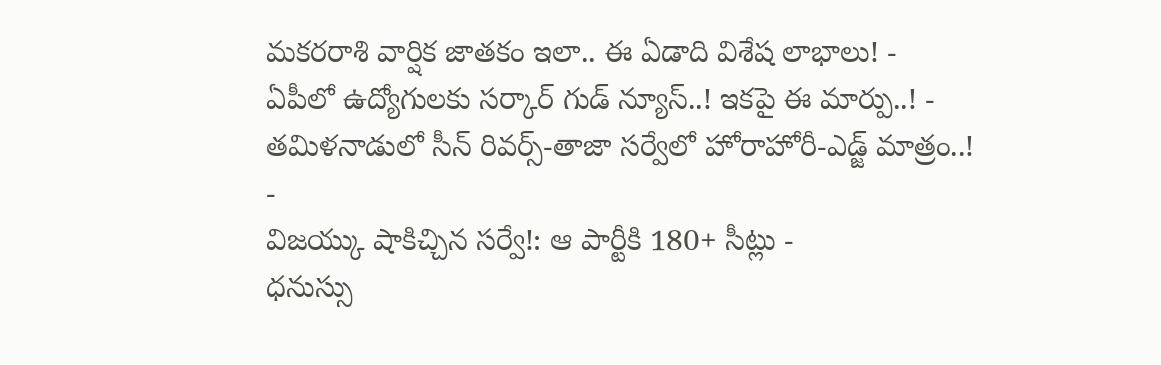మకరరాశి వార్షిక జాతకం ఇలా.. ఈ ఏడాది విశేష లాభాలు! -
ఏపీలో ఉద్యోగులకు సర్కార్ గుడ్ న్యూస్..! ఇకపై ఈ మార్పు..! -
తమిళనాడులో సీన్ రివర్స్-తాజా సర్వేలో హోరాహోరీ-ఎడ్జ్ మాత్రం..! -
విజయ్కు షాకిచ్చిన సర్వే!: ఆ పార్టీకి 180+ సీట్లు -
ధనుస్సు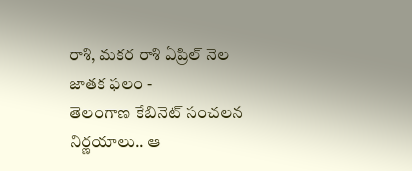రాశి, మకర రాశి ఏప్రిల్ నెల జాతక ఫలం -
తెలంగాణ కేబినెట్ సంచలన నిర్ణయాలు.. ఆ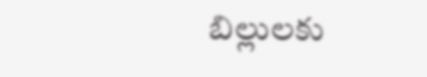బిల్లులకు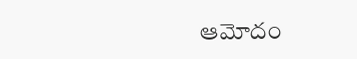ఆమోదం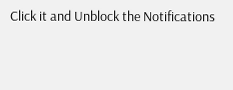Click it and Unblock the Notifications